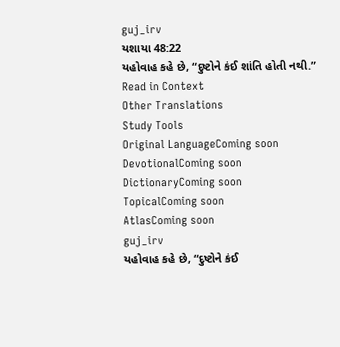guj_irv
યશાયા 48:22
યહોવાહ કહે છે, “દુષ્ટોને કંઈ શાંતિ હોતી નથી.”
Read in Context
Other Translations
Study Tools
Original LanguageComing soon
DevotionalComing soon
DictionaryComing soon
TopicalComing soon
AtlasComing soon
guj_irv
યહોવાહ કહે છે, “દુષ્ટોને કંઈ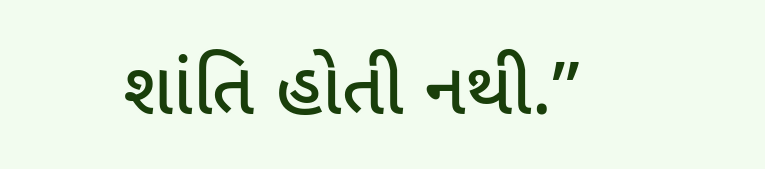શાંતિ હોતી નથી.”